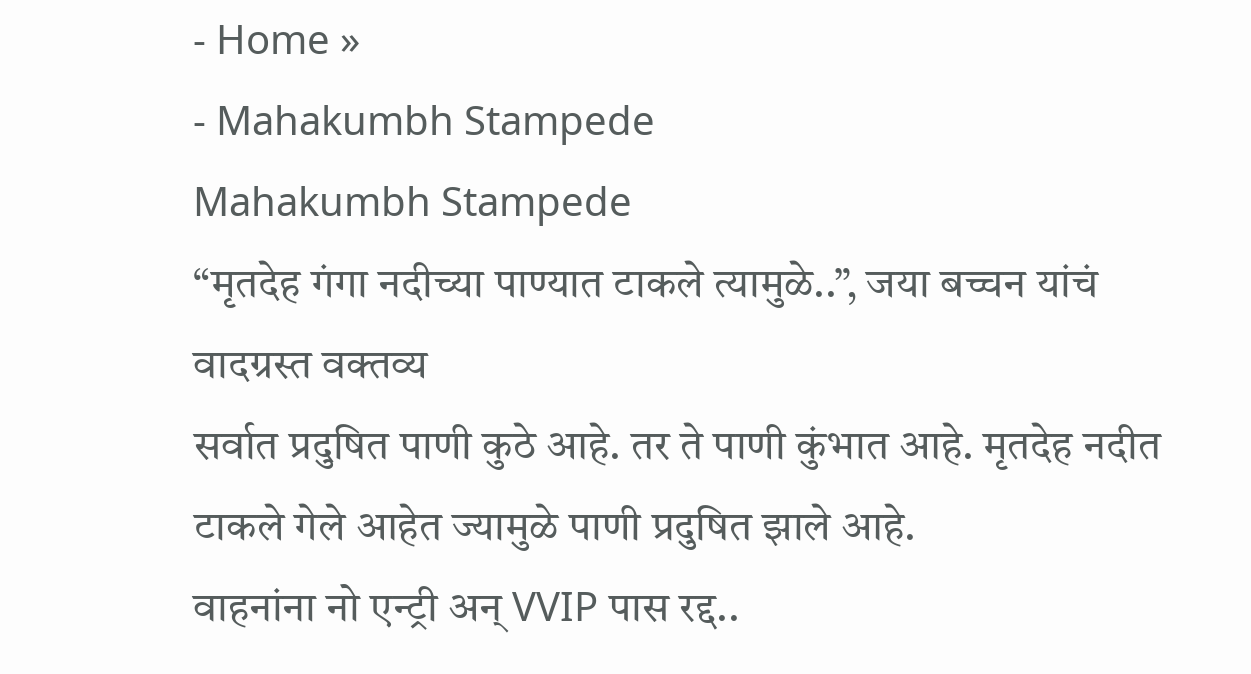- Home »
- Mahakumbh Stampede
Mahakumbh Stampede
“मृतदेह गंगा नदीच्या पाण्यात टाकले त्यामुळे..”, जया बच्चन यांचं वादग्रस्त वक्तव्य
सर्वात प्रदुषित पाणी कुठे आहे. तर ते पाणी कुंभात आहे. मृतदेह नदीत टाकले गेले आहेत ज्यामुळे पाणी प्रदुषित झाले आहे.
वाहनांना नो एन्ट्री अन् VVIP पास रद्द..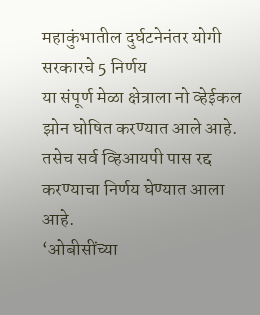महाकुंभातील दुर्घटनेनंतर योगी सरकारचे 5 निर्णय
या संपूर्ण मेळा क्षेत्राला नो व्हेईकल झोन घोषित करण्यात आले आहे. तसेच सर्व व्हिआयपी पास रद्द करण्याचा निर्णय घेण्यात आला आहे.
‘ओबीसींच्या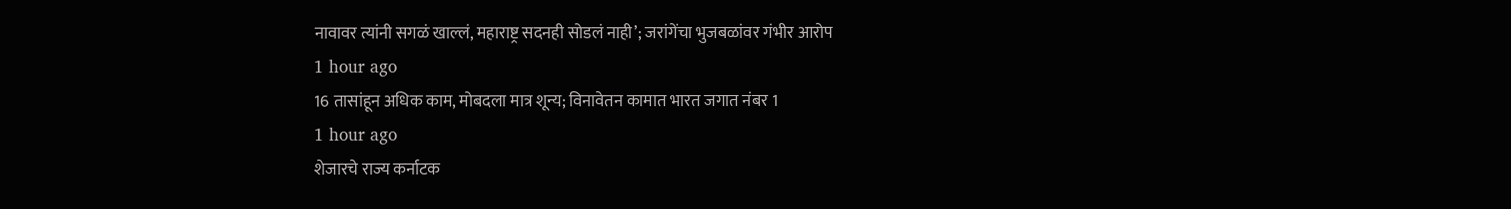नावावर त्यांनी सगळं खाल्लं, महाराष्ट्र सदनही सोडलं नाही’; जरांगेंचा भुजबळांवर गंभीर आरोप
1 hour ago
16 तासांहून अधिक काम, मोबदला मात्र शून्य; विनावेतन कामात भारत जगात नंबर 1
1 hour ago
शेजारचे राज्य कर्नाटक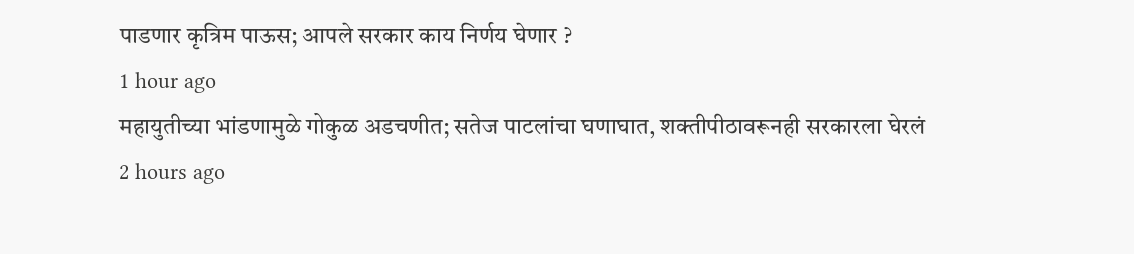पाडणार कृत्रिम पाऊस; आपले सरकार काय निर्णय घेणार ?
1 hour ago
महायुतीच्या भांडणामुळे गोकुळ अडचणीत; सतेज पाटलांचा घणाघात, शक्तीपीठावरूनही सरकारला घेरलं
2 hours ago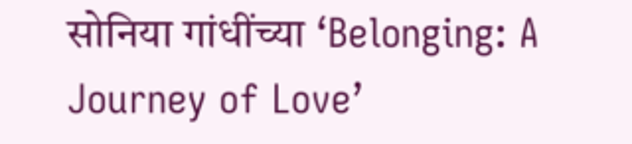सोनिया गांधींच्या ‘Belonging: A Journey of Love’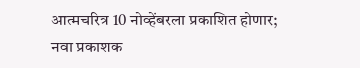आत्मचरित्र 10 नोव्हेंबरला प्रकाशित होणार; नवा प्रकाशक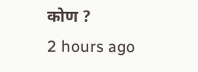कोण ?
2 hours ago